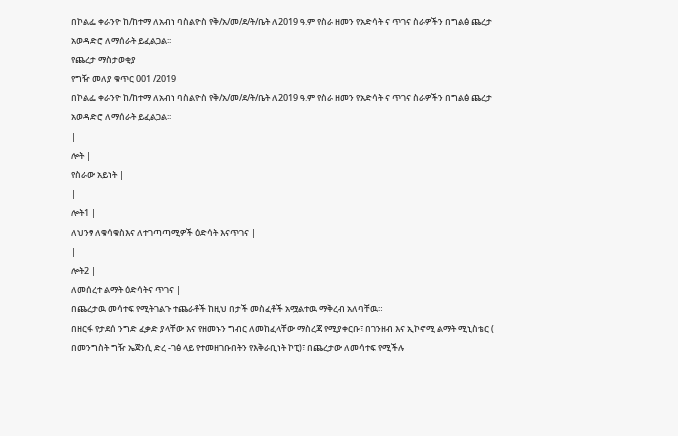በኮልፌ ቀራንዮ ከ/ከተማ ለአብነ ባስልዮስ የቅ/አ/መ/ደ/ት/ቤት ለ2019 ዓ.ም የስራ ዘመን የአድሳት ና ጥገና ስራዎችን በግልፅ ጨረታ አወዳድሮ ለማሰራት ይፈልጋል፡፡
የጨረታ ማስታወቂያ
የግዥ መለያ ቁጥር 001 /2019
በኮልፌ ቀራንዮ ከ/ከተማ ለአብነ ባስልዮስ የቅ/አ/መ/ደ/ት/ቤት ለ2019 ዓ.ም የስራ ዘመን የአድሳት ና ጥገና ስራዎችን በግልፅ ጨረታ አወዳድሮ ለማሰራት ይፈልጋል፡፡
|
ሎት |
የስራው አይነት |
|
ሎት1 |
ለህንፃ ለቁሳቁስእና ለተገጣጣሚዎች ዕድሳት እናጥገና |
|
ሎት2 |
ለመሰረተ ልማት ዕድሳትና ጥገና |
በጨረታዉ መሳተፍ የሚትገልጉ ተጨራቶች ከዚህ በታች መስፈቶች አሟልተዉ ማቅረብ አለባቸዉ።
በዘርፋ የታደሰ ንግድ ፈቃድ ያላቸው እና የዘመኑን ግብር ለመከፈላቸው ማስረጃ የሚያቀርቡ፣ በገንዘብ እና ኢኮኖሚ ልማት ሚኒስቴር ( በመንግስት ግዥ ኤጀንሲ ድረ -ገፅ ላይ የተመዘገቡበትን የእቅራቢነት ኮፒ)፣ በጨረታው ለመሳተፍ የሚችሉ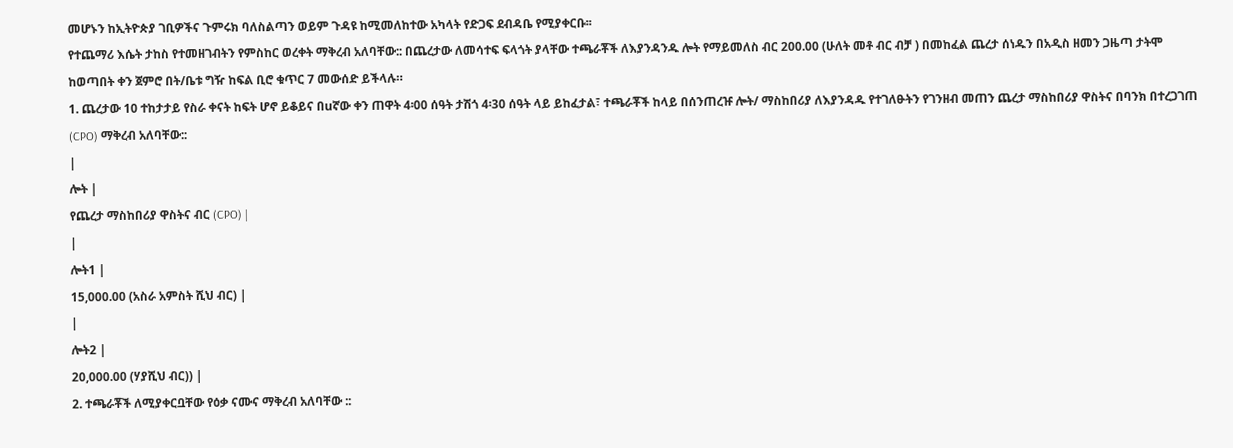መሆኑን ከኢትዮጵያ ገቢዎችና ጉምሩክ ባለስልጣን ወይም ጉዳዩ ከሚመለከተው አካላት የድጋፍ ደብዳቤ የሚያቀርቡ፡፡
የተጨማሪ እሴት ታከስ የተመዘገብትን የምስከር ወረቀት ማቅረብ አለባቸው:: በጨረታው ለመሳተፍ ፍላጎት ያላቸው ተጫራቾች ለእያንዳንዱ ሎት የማይመለስ ብር 200.00 (ሁለት መቶ ብር ብቻ ) በመከፈል ጨረታ ሰነዱን በአዲስ ዘመን ጋዜጣ ታትሞ ከወጣበት ቀን ጀምሮ በት/ቤቱ ግዥ ከፍል ቢሮ ቁጥር 7 መውሰድ ይችላሉ።
1. ጨረታው 10 ተከታታይ የስራ ቀናት ከፍት ሆኖ ይቆይና በuኛው ቀን ጠዋት 4፡00 ሰዓት ታሽጎ 4፡30 ሰዓት ላይ ይከፈታል፣ ተጫራቾች ከላይ በሰንጠረዡ ሎት/ ማስከበሪያ ለእያንዳዱ የተገለፁትን የገንዘብ መጠን ጨረታ ማስከበሪያ ዋስትና በባንክ በተረጋገጠ (CPO) ማቅረብ አለባቸው::
|
ሎት |
የጨረታ ማስከበሪያ ዋስትና ብር (CPO) |
|
ሎት1 |
15,000.00 (አስራ አምስት ሺህ ብር) |
|
ሎት2 |
20,000.00 (ሃያሺህ ብር)) |
2. ተጫራቾች ለሚያቀርቧቸው የዕቃ ናሙና ማቅረብ አለባቸው ::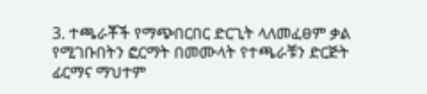3. ተጫራቾች የማጭበርበር ድርጊት ላለመፈፀም ቃል የሚገቡበትን ፎርማት በመሙላት የተጫራቹን ድርጅት ፊርማና ማህተም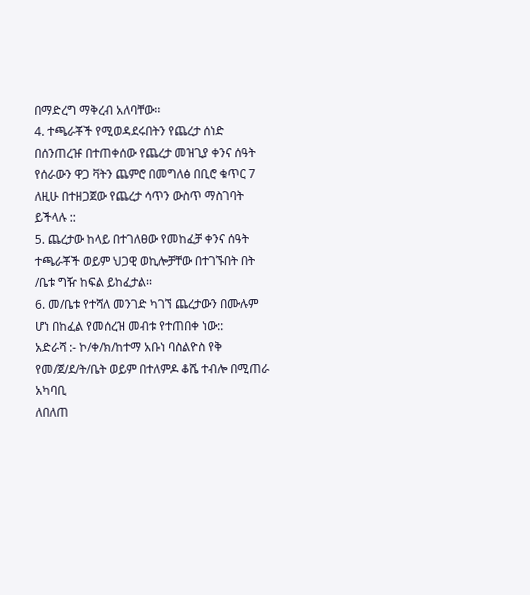በማድረግ ማቅረብ አለባቸው፡፡
4. ተጫራቾች የሚወዳደሩበትን የጨረታ ሰነድ በሰንጠረዡ በተጠቀሰው የጨረታ መዝጊያ ቀንና ሰዓት የሰራውን ዋጋ ቫትን ጨምሮ በመግለፅ በቢሮ ቁጥር 7 ለዚሁ በተዘጋጀው የጨረታ ሳጥን ውስጥ ማስገባት ይችላሉ ::
5. ጨረታው ከላይ በተገለፀው የመከፈቻ ቀንና ሰዓት ተጫራቾች ወይም ህጋዊ ወኪሎቻቸው በተገኙበት በት /ቤቱ ግዥ ከፍል ይከፈታል፡፡
6. መ/ቤቱ የተሻለ መንገድ ካገኘ ጨረታውን በሙሉም ሆነ በከፈል የመሰረዝ መብቱ የተጠበቀ ነው::
አድራሻ :- ኮ/ቀ/ክ/ከተማ አቡነ ባስልዮስ የቅ የመ/ጀ/ደ/ት/ቤት ወይም በተለምዶ ቆሼ ተብሎ በሚጠራ አካባቢ
ለበለጠ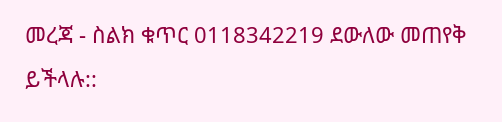መረጃ - ስልክ ቁጥር 0118342219 ደውለው መጠየቅ ይችላሉ::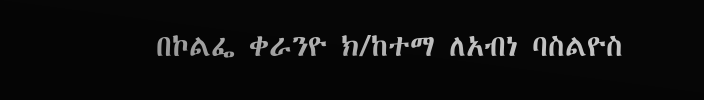በኮልፌ ቀራንዮ ክ/ከተማ ለአብነ ባስልዮስ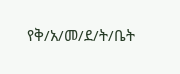የቅ/አ/መ/ደ/ት/ቤት